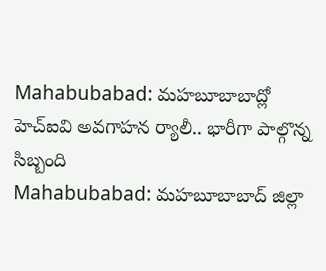Mahabubabad: మహబూబాబాద్లో హెచ్ఐవి అవగాహన ర్యాలీ.. భారీగా పాల్గొన్న సిబ్బంది
Mahabubabad: మహబూబాబాద్ జిల్లా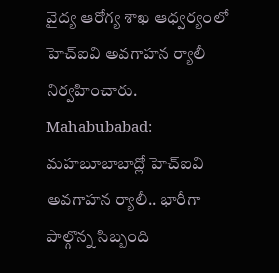వైద్య ఆరోగ్య శాఖ ఆధ్వర్యంలో హెచ్ఐవి అవగాహన ర్యాలీ నిర్వహించారు.
Mahabubabad: మహబూబాబాద్లో హెచ్ఐవి అవగాహన ర్యాలీ.. భారీగా పాల్గొన్న సిబ్బంది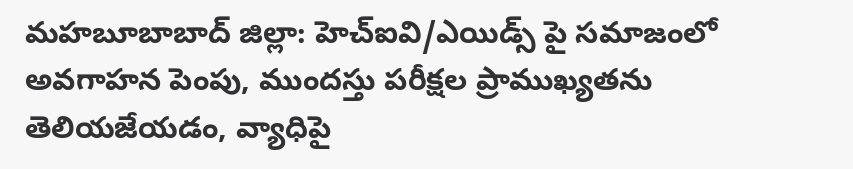మహబూబాబాద్ జిల్లా: హెచ్ఐవి/ఎయిడ్స్ పై సమాజంలో అవగాహన పెంపు, ముందస్తు పరీక్షల ప్రాముఖ్యతను తెలియజేయడం, వ్యాధిపై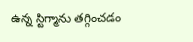ఉన్న స్టిగ్మాను తగ్గించడం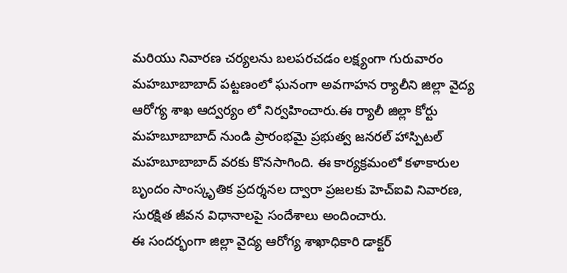మరియు నివారణ చర్యలను బలపరచడం లక్ష్యంగా గురువారం మహబూబాబాద్ పట్టణంలో ఘనంగా అవగాహన ర్యాలీని జిల్లా వైద్య ఆరోగ్య శాఖ ఆద్వర్యం లో నిర్వహించారు.ఈ ర్యాలీ జిల్లా కోర్టు మహబూబాబాద్ నుండి ప్రారంభమై ప్రభుత్వ జనరల్ హాస్పిటల్ మహబూబాబాద్ వరకు కొనసాగింది. ఈ కార్యక్రమంలో కళాకారుల బృందం సాంస్కృతిక ప్రదర్శనల ద్వారా ప్రజలకు హెచ్ఐవి నివారణ, సురక్షిత జీవన విధానాలపై సందేశాలు అందించారు.
ఈ సందర్భంగా జిల్లా వైద్య ఆరోగ్య శాఖాధికారి డాక్టర్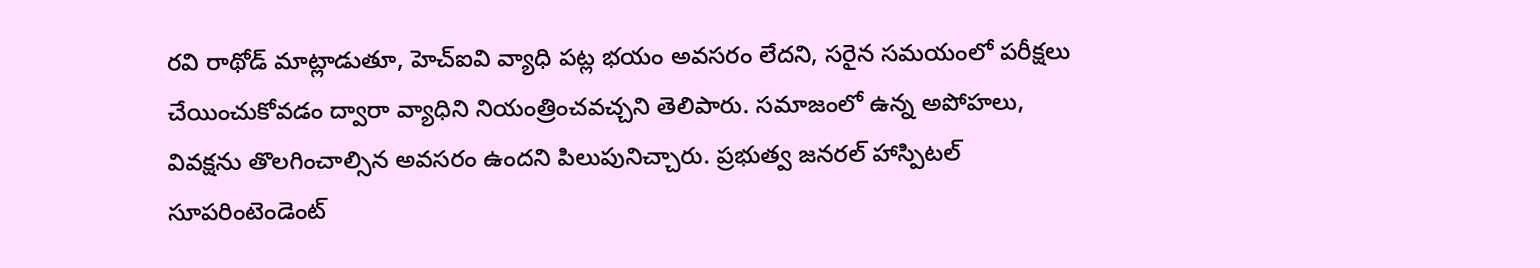రవి రాథోడ్ మాట్లాడుతూ, హెచ్ఐవి వ్యాధి పట్ల భయం అవసరం లేదని, సరైన సమయంలో పరీక్షలు చేయించుకోవడం ద్వారా వ్యాధిని నియంత్రించవచ్చని తెలిపారు. సమాజంలో ఉన్న అపోహలు, వివక్షను తొలగించాల్సిన అవసరం ఉందని పిలుపునిచ్చారు. ప్రభుత్వ జనరల్ హాస్పిటల్ సూపరింటెండెంట్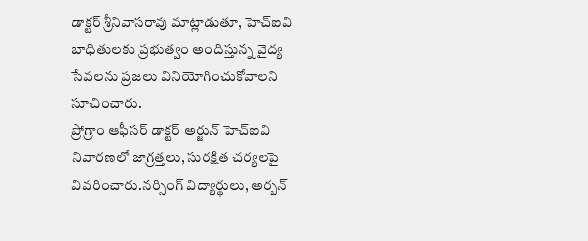డాక్టర్ శ్రీనివాసరావు మాట్లాడుతూ, హెచ్ఐవి బాధితులకు ప్రభుత్వం అందిస్తున్న వైద్య సేవలను ప్రజలు వినియోగించుకోవాలని సూచించారు.
ప్రోగ్రాం ఆఫీసర్ డాక్టర్ అర్జున్ హెచ్ఐవి నివారణలో జాగ్రత్తలు, సురక్షిత చర్యలపై వివరించారు.నర్సింగ్ విద్యార్థులు, అర్బన్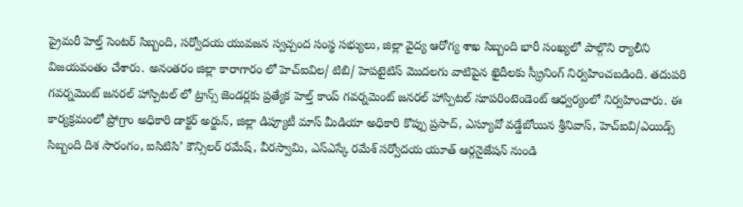ప్రైమరీ హెల్త్ సెంటర్ సిబ్బంది, సర్వోదయ యువజన స్వచ్చంద సంస్థ సభ్యులు, జిల్లా వైద్య ఆరోగ్య శాఖ సిబ్బంది భారీ సంఖ్యలో పాల్గొని ర్యాలీని విజయవంతం చేశారు. అనంతరం జిల్లా కారాగారం లో హెచ్ఐవిల/ టిబి/ హెపటైటిస్ మొదలగు వాటిపైన ఖైదీలకు స్క్రీనింగ్ నిర్వహించబడింది. తదుపరి గవర్నమెంట్ జనరల్ హాస్పిటల్ లో ట్రాన్స్ జెండర్లకు ప్రత్యేక హెల్త్ కాంప్ గవర్నమెంట్ జనరల్ హాస్పిటల్ సూపరింటెండెంట్ ఆధ్వర్యంలో నిర్వహించారు. ఈ కార్యక్రమంలో ప్రోగ్రాం అధికారి డాక్టర్ అర్జున్, జిల్లా డిప్యూటీ మాస్ మీడియా అధికారి కొప్పు ప్రసాద్, ఎస్యూవో వడ్డేబోయిన శ్రీనివాస్, హెచ్ఐవి/ఎయిడ్స్ సిబ్బంది దిశ సారంగం, ఐసిటిసి’ కౌన్సిలర్ రమేష్, వీరస్వామి, ఎస్ఎస్కే రమేశ్ సర్వోదయ యూత్ ఆర్గనైజేషన్ నుండి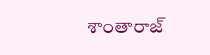శాంతారాజ్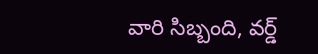వారి సిబ్బంది, వర్డ్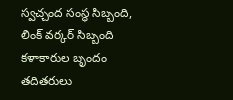స్వచ్చంద సంస్థ సిబ్బంది, లింక్ వర్కర్ సిబ్బంది కళాకారుల బృందం తదితరులు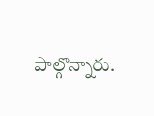పాల్గొన్నారు.